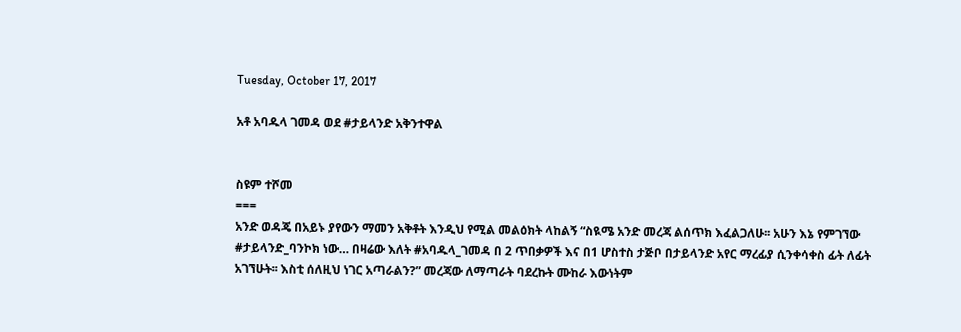Tuesday, October 17, 2017

አቶ አባዱላ ገመዳ ወደ #ታይላንድ አቅንተዋል


ስዩም ተሾመ
===
አንድ ወዳጄ በአይኑ ያየውን ማመን አቅቶት እንዲህ የሚል መልዕክት ላከልኝ “ስዪሜ አንድ መረጃ ልሰጥክ እፈልጋለሁ፡፡ አሁን እኔ የምገኘው #ታይላንድ_ባንኮክ ነው… በዛሬው እለት #አባዱላ_ገመዳ በ 2 ጥበቃዎች እና በ1 ሆስተስ ታጅቦ በታይላንድ አየር ማረፊያ ሲንቀሳቀስ ፊት ለፊት አገኘሁት፡፡ እስቲ ሰለዚህ ነገር አጣራልን?” መረጃው ለማጣራት ባደረኩት ሙከራ እውነትም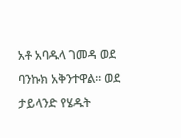አቶ አባዱላ ገመዳ ወደ ባንኩክ አቅንተዋል፡፡ ወደ ታይላንድ የሄዱት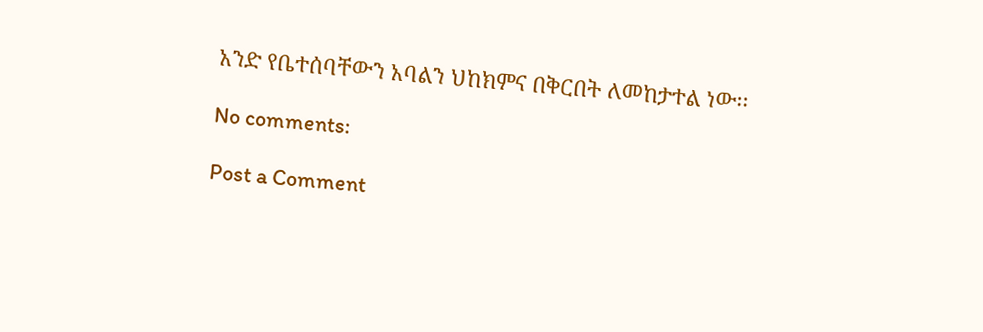አንድ የቤተሰባቸውን አባልን ህከክምና በቅርበት ለመከታተል ነው፡፡

No comments:

Post a Comment